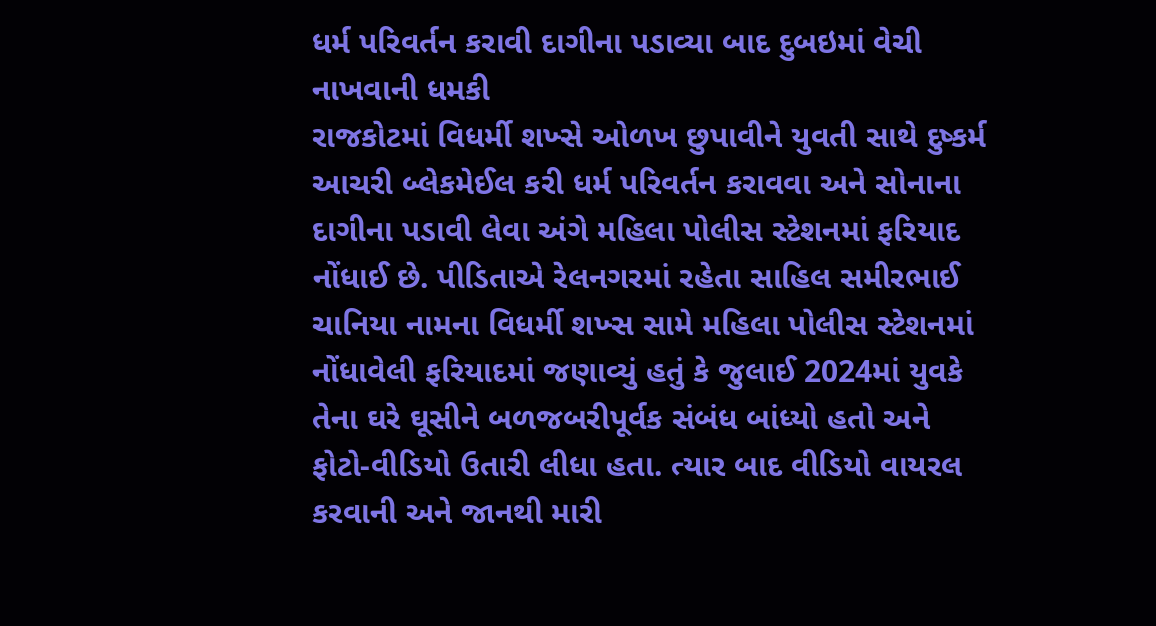ધર્મ પરિવર્તન કરાવી દાગીના પડાવ્યા બાદ દુબઇમાં વેચી નાખવાની ધમકી
રાજકોટમાં વિધર્મી શખ્સે ઓળખ છુપાવીને યુવતી સાથે દુષ્કર્મ આચરી બ્લેકમેઈલ કરી ધર્મ પરિવર્તન કરાવવા અને સોનાના દાગીના પડાવી લેવા અંગે મહિલા પોલીસ સ્ટેશનમાં ફરિયાદ નોંધાઈ છે. પીડિતાએ રેલનગરમાં રહેતા સાહિલ સમીરભાઈ ચાનિયા નામના વિધર્મી શખ્સ સામે મહિલા પોલીસ સ્ટેશનમાં નોંધાવેલી ફરિયાદમાં જણાવ્યું હતું કે જુલાઈ 2024માં યુવકે તેના ઘરે ઘૂસીને બળજબરીપૂર્વક સંબંધ બાંધ્યો હતો અને ફોટો-વીડિયો ઉતારી લીધા હતા. ત્યાર બાદ વીડિયો વાયરલ કરવાની અને જાનથી મારી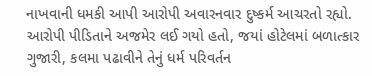નાખવાની ધમકી આપી આરોપી અવારનવાર દુષ્કર્મ આચરતો રહ્યો. આરોપી પીડિતાને અજમેર લઈ ગયો હતો, જયાં હોટેલમાં બળાત્કાર ગુજારી, કલમા પઢાવીને તેનું ધર્મ પરિવર્તન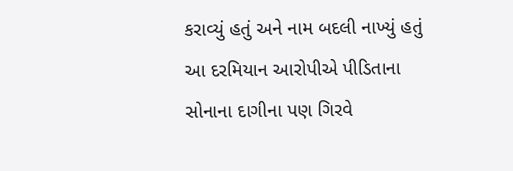કરાવ્યું હતું અને નામ બદલી નાખ્યું હતું આ દરમિયાન આરોપીએ પીડિતાના સોનાના દાગીના પણ ગિરવે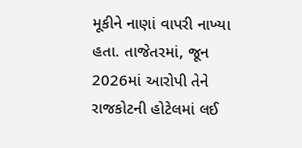મૂકીને નાણાં વાપરી નાખ્યા હતા. તાજેતરમાં, જૂન 2026માં આરોપી તેને રાજકોટની હોટેલમાં લઈ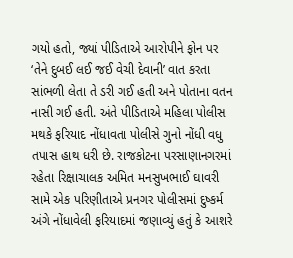ગયો હતો, જ્યાં પીડિતાએ આરોપીને ફોન પર ‘તેને દુબઈ લઈ જઈ વેચી દેવાની’ વાત કરતા સાંભળી લેતા તે ડરી ગઈ હતી અને પોતાના વતન નાસી ગઈ હતી. અંતે પીડિતાએ મહિલા પોલીસ મથકે ફરિયાદ નોંધાવતા પોલીસે ગુનો નોંધી વધુ તપાસ હાથ ધરી છે. રાજકોટના પરસાણાનગરમાં રહેતા રિક્ષાચાલક અમિત મનસુખભાઈ ઘાવરી સામે એક પરિણીતાએ પ્રનગર પોલીસમાં દુષ્કર્મ અંગે નોંધાવેલી ફરિયાદમાં જણાવ્યું હતું કે આશરે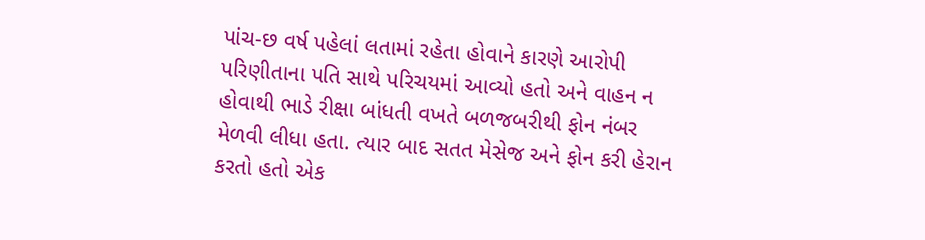પાંચ-છ વર્ષ પહેલાં લતામાં રહેતા હોવાને કારણે આરોપી પરિણીતાના પતિ સાથે પરિચયમાં આવ્યો હતો અને વાહન ન હોવાથી ભાડે રીક્ષા બાંધતી વખતે બળજબરીથી ફોન નંબર મેળવી લીધા હતા. ત્યાર બાદ સતત મેસેજ અને ફોન કરી હેરાન કરતો હતો એક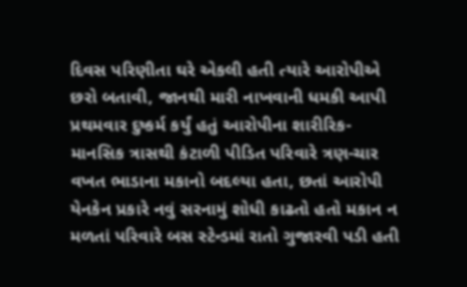દિવસ પરિણીતા ઘરે એકલી હતી ત્યારે આરોપીએ છરો બતાવી, જાનથી મારી નાખવાની ધમકી આપી પ્રથમવાર દુષ્કર્મ કર્યું હતું આરોપીના શારીરિક-માનસિક ત્રાસથી કંટાળી પીડિત પરિવારે ત્રણ-ચાર વખત ભાડાના મકાનો બદલ્યા હતા, છતાં આરોપી યેનકેન પ્રકારે નવું સરનામું શોધી કાઢતો હતો મકાન ન મળતાં પરિવારે બસ સ્ટેન્ડમાં રાતો ગુજારવી પડી હતી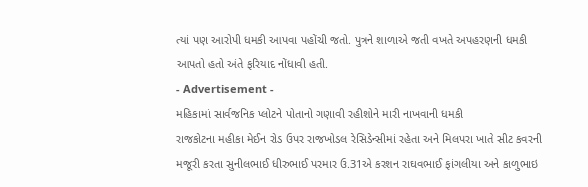ત્યાં પણ આરોપી ધમકી આપવા પહોંચી જતો. પુત્રને શાળાએ જતી વખતે અપહરણની ધમકી આપતો હતો અંતે ફરિયાદ નોંધાવી હતી.
- Advertisement -
મહિકામાં સાર્વજનિક પ્લોટને પોતાનો ગણાવી રહીશોને મારી નાખવાની ધમકી
રાજકોટના મહીકા મેઈન રોડ ઉપર રાજખોડલ રેસિડેન્સીમાં રહેતા અને મિલપરા ખાતે સીટ કવરની મજૂરી કરતા સુનીલભાઈ ધીરુભાઈ પરમાર ઉ.31એ કરશન રાઘવભાઈ ફાંગલીયા અને કાળુભાઇ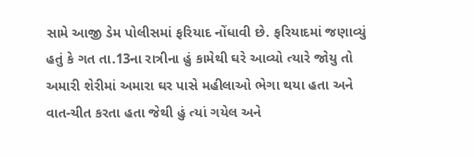સામે આજી ડેમ પોલીસમાં ફરિયાદ નોંધાવી છે. ફરિયાદમાં જણાવ્યું હતું કે ગત તા.13ના રાત્રીના હું કામેથી ઘરે આવ્યો ત્યારે જોયુ તો અમારી શેરીમાં અમારા ઘર પાસે મહીલાઓ ભેગા થયા હતા અને વાત-ચીત કરતા હતા જેથી હું ત્યાં ગયેલ અને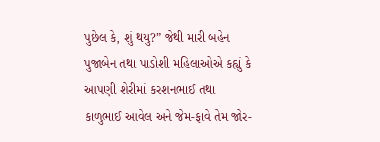પુછેલ કે, શું થયુ?” જેથી મારી બહેન પુજાબેન તથા પાડોશી મહિલાઓએ કહ્યું કે આપણી શેરીમાં કરશનભાઈ તથા કાળુભાઈ આવેલ અને જેમ-ફાવે તેમ જોર-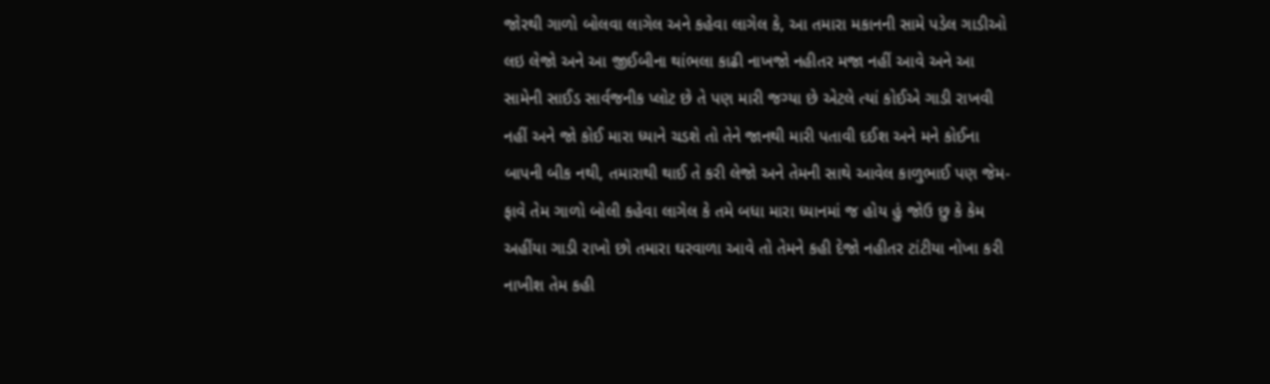જોરથી ગાળો બોલવા લાગેલ અને કહેવા લાગેલ કે, આ તમારા મકાનની સામે પડેલ ગાડીઓ લઇ લેજો અને આ જીઈબીના થાંભલા કાઢી નાખજો નહીતર મજા નહીં આવે અને આ સામેની સાઈડ સાર્વજનીક પ્લોટ છે તે પણ મારી જગ્યા છે એટલે ત્યાં કોઈએ ગાડી રાખવી નહીં અને જો કોઈ મારા ધ્યાને ચડશે તો તેને જાનથી મારી પતાવી દઈશ અને મને કોઈના બાપની બીક નથી, તમારાથી થાઈ તે કરી લેજો અને તેમની સાથે આવેલ કાળુભાઈ પણ જેમ-ફાવે તેમ ગાળો બોલી કહેવા લાગેલ કે તમે બધા મારા ધ્યાનમાં જ હોય હું જોઉ છુ કે કેમ અહીંયા ગાડી રાખો છો તમારા ઘરવાળા આવે તો તેમને કહી દેજો નહીતર ટાંટીયા નોખા કરી નાખીશ તેમ કહી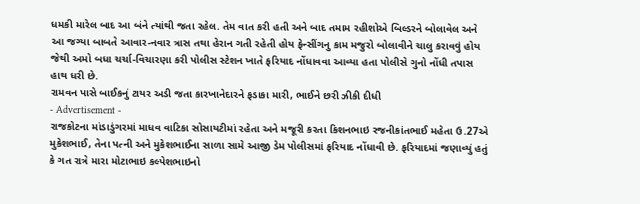ધમકી મારેલ બાદ આ બંને ત્યાંથી જતા રહેલ. તેમ વાત કરી હતી અને બાદ તમામ રહીશોએ બિલ્ડરને બોલાવેલ અને આ જગ્યા બાબતે આવાર-નવાર ત્રાસ તથા હેરાન ગતી રહેતી હોય ફેન્સીંગનુ કામ મજુરો બોલાવીને ચાલુ કરાવવું હોય જેથી અમો બધા ચર્ચા-વિચારણા કરી પોલીસ સ્ટેશન ખાતે ફરિયાદ નોંધાવવા આવ્યા હતા પોલીસે ગુનો નોંધી તપાસ હાથ ધરી છે.
રામવન પાસે બાઈકનું ટાયર અડી જતા કારખાનેદારને ફડાકા મારી, ભાઈને છરી ઝીકી દીધી
- Advertisement -
રાજકોટના માંડાડુંગરમાં માધવ વાટિકા સોસાયટીમાં રહેતા અને મજૂરી કરતા કિશનભાઇ રજનીકાંતભાઈ મહેતા ઉ.27એ મુકેશભાઈ, તેના પત્ની અને મુકેશભાઈના સાળા સામે આજી ડેમ પોલીસમાં ફરિયાદ નોંધાવી છે. ફરિયાદમાં જણાવ્યું હતું કે ગત રાત્રે મારા મોટાભાઇ કલ્પેશભાઇનો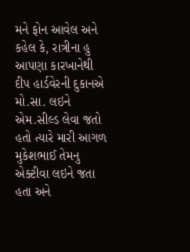મને ફોન આવેલ અને કહેલ કે, રાત્રીના હુ આપણા કારખાનેથી દીપ હાર્ડવેરની દુકાનએ મો.સા. લઇને એમ.સીલ્ડ લેવા જતો હતો ત્યારે મારી આગળ મુકેશભાઈ તેમનુ એક્ટીવા લઇને જતા હતા અને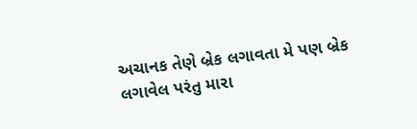અચાનક તેણે બ્રેક લગાવતા મે પણ બ્રેક લગાવેલ પરંતુ મારા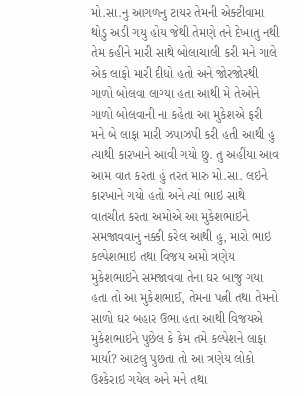મો.સા.નુ આગળનુ ટાયર તેમની એક્ટીવામા થોડુ અડી ગયુ હોય જેથી તેમણે તને દેખાતુ નથી તેમ કહીને મારી સાથે બોલાચાલી કરી મને ગાલે એક લાફો મારી દીધો હતો અને જોરજોરથી ગાળો બોલવા લાગ્યા હતા આથી મે તેઓને ગાળો બોલવાની ના કહેતા આ મુકેશએ ફરી મને બે લાફા મારી ઝપાઝપી કરી હતી આથી હુ ત્યાથી કારખાને આવી ગયો છુ. તુ અહીંયા આવ આમ વાત કરતા હું તરત મારુ મો.સા. લઇને કારખાને ગયો હતો અને ત્યાં ભાઇ સાથે વાતચીત કરતા અમોએ આ મુકેશભાઇને સમજાવવાનુ નક્કી કરેલ આથી હુ, મારો ભાઇ કલ્પેશભાઇ તથા વિજય અમો ત્રણેય મુકેશભાઇને સમજાવવા તેના ઘર બાજુ ગયા હતા તો આ મુકેશભાઈ, તેમના પત્ની તથા તેમનો સાળો ઘર બહાર ઉભા હતા આથી વિજયએ મુકેશભાઇને પુછેલ કે કેમ તમે કલ્પેશને લાફા માર્યા? આટલુ પુછતા તો આ ત્રણેય લોકો ઉશ્કેરાઇ ગયેલ અને મને તથા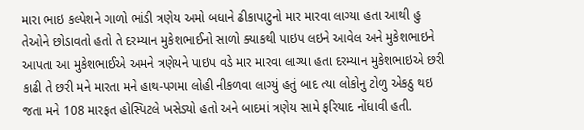મારા ભાઇ કલ્પેશને ગાળો ભાંડી ત્રણેય અમો બધાને ઢીકાપાટુનો માર મારવા લાગ્યા હતા આથી હુ તેઓને છોડાવતો હતો તે દરમ્યાન મુકેશભાઈનો સાળો ક્યાકથી પાઇપ લઇને આવેલ અને મુકેશભાઇને આપતા આ મુકેશભાઈએ અમને ત્રણેયને પાઇપ વડે માર મારવા લાગ્યા હતા દરમ્યાન મુકેશભાઇએ છરી કાઢી તે છરી મને મારતા મને હાથ-પગમા લોહી નીકળવા લાગ્યું હતું બાદ ત્યા લોકોનુ ટોળુ એકઠુ થઇ જતા મને 108 મારફત હોસ્પિટલે ખસેડ્યો હતો અને બાદમાં ત્રણેય સામે ફરિયાદ નોંધાવી હતી.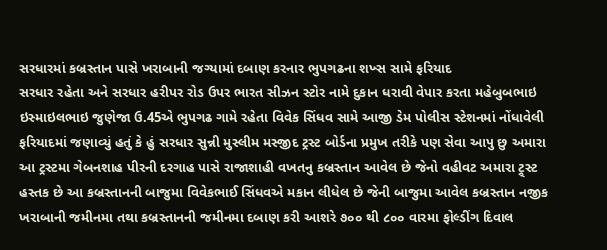સરધારમાં કબ્રસ્તાન પાસે ખરાબાની જગ્યામાં દબાણ કરનાર ભુપગઢના શખ્સ સામે ફરિયાદ
સરધાર રહેતા અને સરધાર હરીપર રોડ ઉપર ભારત સીઝન સ્ટોર નામે દુકાન ધરાવી વેપાર કરતા મહેબુબભાઇ ઇસ્માઇલભાઇ જુણેજા ઉ.45એ ભુપગઢ ગામે રહેતા વિવેક સિંધવ સામે આજી ડેમ પોલીસ સ્ટેશનમાં નોંધાવેલી ફરિયાદમાં જણાવ્યું હતું કે હું સરધાર સુન્ની મુસ્લીમ મસ્જીદ ટ્રસ્ટ બોર્ડના પ્રમુખ તરીકે પણ સેવા આપુ છુ અમારા આ ટ્રસ્ટમા ગેબનશાહ પીરની દરગાહ પાસે રાજાશાહી વખતનુ કબ્રસ્તાન આવેલ છે જેનો વહીવટ અમારા ટ્ર્સ્ટ હસ્તક છે આ કબ્રસ્તાનની બાજુમા વિવેકભાઈ સિંધવએ મકાન લીધેલ છે જેની બાજુમા આવેલ કબ્રસ્તાન નજીક ખરાબાની જમીનમા તથા કબ્રસ્તાનની જમીનમા દબાણ કરી આશરે ૭૦૦ થી ૮૦૦ વારમા ફોલ્ડીંગ દિવાલ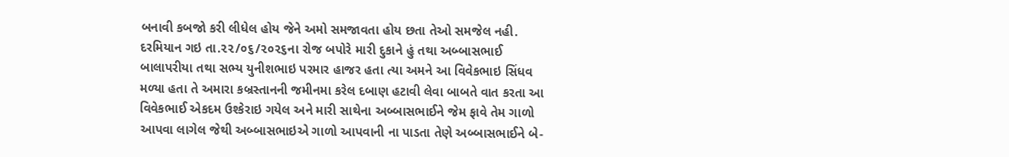બનાવી કબજો કરી લીધેલ હોય જેને અમો સમજાવતા હોય છતા તેઓ સમજેલ નહી. દરમિયાન ગઇ તા.૨૨/૦૬/૨૦૨૬ના રોજ બપોરે મારી દુકાને હું તથા અબ્બાસભાઈ બાલાપરીયા તથા સભ્ય યુનીશભાઇ પરમાર હાજર હતા ત્યા અમને આ વિવેકભાઇ સિંધવ મળ્યા હતા તે અમારા કબ્રસ્તાનની જમીનમા કરેલ દબાણ હટાવી લેવા બાબતે વાત કરતા આ વિવેકભાઈ એકદમ ઉશ્કેરાઇ ગયેલ અને મારી સાથેના અબ્બાસભાઈને જેમ ફાવે તેમ ગાળો આપવા લાગેલ જેથી અબ્બાસભાઇએ ગાળો આપવાની ના પાડતા તેણે અબ્બાસભાઈને બે-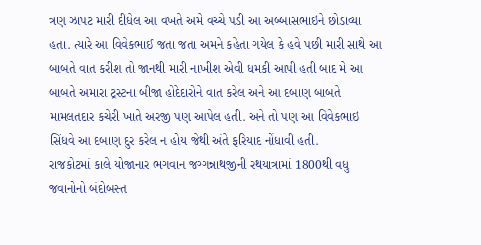ત્રણ ઝાપટ મારી દીધેલ આ વખતે અમે વચ્ચે પડી આ અબ્બાસભાઇને છોડાવ્યા હતા. ત્યારે આ વિવેકભાઈ જતા જતા અમને કહેતા ગયેલ કે હવે પછી મારી સાથે આ બાબતે વાત કરીશ તો જાનથી મારી નાખીશ એવી ધમકી આપી હતી બાદ મે આ બાબતે અમારા ટ્રસ્ટના બીજા હોદેદારોને વાત કરેલ અને આ દબાણ બાબતે મામલતદાર કચેરી ખાતે અરજી પણ આપેલ હતી. અને તો પણ આ વિવેકભાઇ સિંધવે આ દબાણ દુર કરેલ ન હોય જેથી અંતે ફરિયાદ નોંધાવી હતી.
રાજકોટમાં કાલે યોજાનાર ભગવાન જગ્ગન્નાથજીની રથયાત્રામાં 1800થી વધુ જવાનોનો બંદોબસ્ત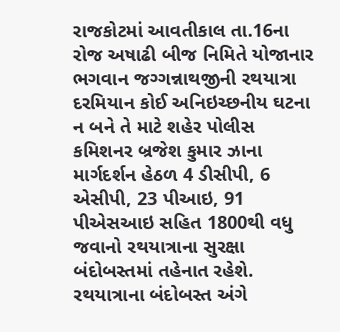રાજકોટમાં આવતીકાલ તા.16ના રોજ અષાઢી બીજ નિમિતે યોજાનાર ભગવાન જગ્ગન્નાથજીની રથયાત્રા દરમિયાન કોઈ અનિઇચ્છનીય ઘટના ન બને તે માટે શહેર પોલીસ કમિશનર બ્રજેશ કુમાર ઝાના માર્ગદર્શન હેઠળ 4 ડીસીપી, 6 એસીપી, 23 પીઆઇ, 91 પીએસઆઇ સહિત 1800થી વધુ જવાનો રથયાત્રાના સુરક્ષા બંદોબસ્તમાં તહેનાત રહેશે. રથયાત્રાના બંદોબસ્ત અંગે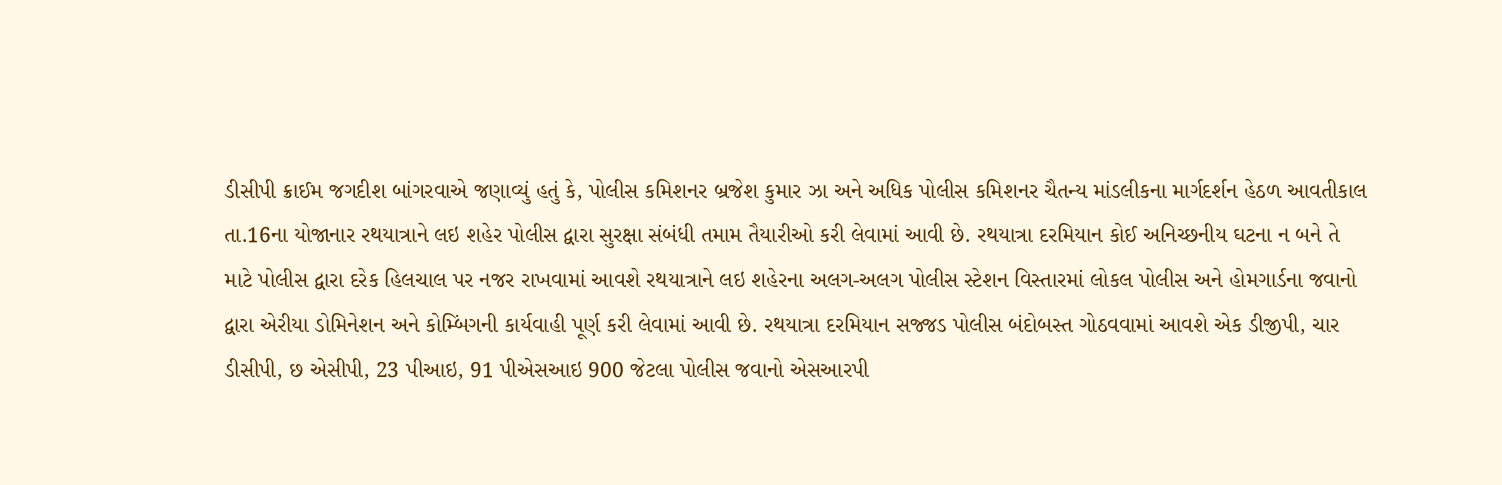ડીસીપી ક્રાઈમ જગદીશ બાંગરવાએ જણાવ્યું હતું કે, પોલીસ કમિશનર બ્રજેશ કુમાર ઝા અને અધિક પોલીસ કમિશનર ચૈતન્ય માંડલીકના માર્ગદર્શન હેઠળ આવતીકાલ તા.16ના યોજાનાર રથયાત્રાને લઇ શહેર પોલીસ દ્વારા સુરક્ષા સંબંધી તમામ તૈયારીઓ કરી લેવામાં આવી છે. રથયાત્રા દરમિયાન કોઈ અનિચ્છનીય ઘટના ન બને તે માટે પોલીસ દ્વારા દરેક હિલચાલ પર નજર રાખવામાં આવશે રથયાત્રાને લઇ શહેરના અલગ-અલગ પોલીસ સ્ટેશન વિસ્તારમાં લોકલ પોલીસ અને હોમગાર્ડના જવાનો દ્વારા એરીયા ડોમિનેશન અને કોમ્બિંગની કાર્યવાહી પૂર્ણ કરી લેવામાં આવી છે. રથયાત્રા દરમિયાન સજ્જડ પોલીસ બંદોબસ્ત ગોઠવવામાં આવશે એક ડીજીપી, ચાર ડીસીપી, છ એસીપી, 23 પીઆઇ, 91 પીએસઆઇ 900 જેટલા પોલીસ જવાનો એસઆરપી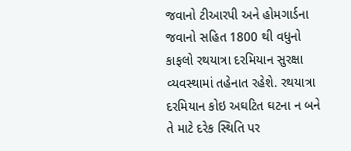જવાનો ટીઆરપી અને હોમગાર્ડના જવાનો સહિત 1800 થી વધુનો કાફલો રથયાત્રા દરમિયાન સુરક્ષા વ્યવસ્થામાં તહેનાત રહેશે. રથયાત્રા દરમિયાન કોઇ અઘટિત ઘટના ન બને તે માટે દરેક સ્થિતિ પર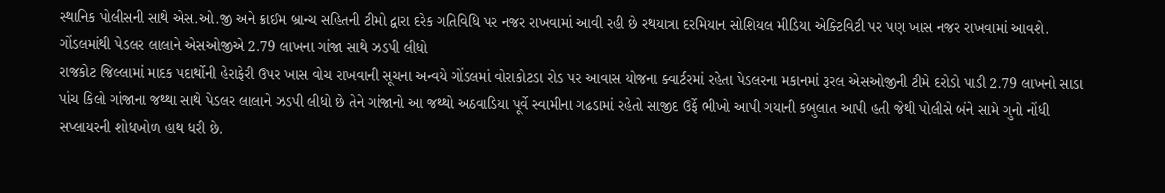સ્થાનિક પોલીસની સાથે એસ.ઓ.જી અને ક્રાઈમ બ્રાન્ચ સહિતની ટીમો દ્વારા દરેક ગતિવિધિ પર નજર રાખવામાં આવી રહી છે રથયાત્રા દરમિયાન સોશિયલ મીડિયા એક્ટિવિટી પર પણ ખાસ નજર રાખવામાં આવશે.
ગોંડલમાંથી પેડલર લાલાને એસઓજીએ 2.79 લાખના ગાંજા સાથે ઝડપી લીધો
રાજકોટ જિલ્લામાં માદક પદાર્થોની હેરાફેરી ઉપર ખાસ વોચ રાખવાની સૂચના અન્વયે ગોંડલમાં વોરાકોટડા રોડ પર આવાસ યોજના ક્વાર્ટરમાં રહેતા પેડલરના મકાનમાં રૂરલ એસઓજીની ટીમે દરોડો પાડી 2.79 લાખનો સાડા પાંચ કિલો ગાંજાના જથ્થા સાથે પેડલર લાલાને ઝડપી લીધો છે તેને ગાંજાનો આ જથ્થો અઠવાડિયા પૂર્વે સ્વામીના ગઢડામાં રહેતો સાજીદ ઉર્ફે ભીખો આપી ગયાની કબુલાત આપી હતી જેથી પોલીસે બંને સામે ગુનો નોંધી સપ્લાયરની શોધખોળ હાથ ધરી છે.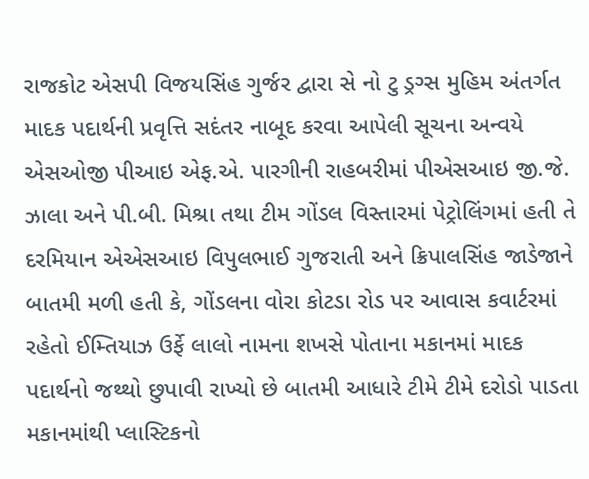રાજકોટ એસપી વિજયસિંહ ગુર્જર દ્વારા સે નો ટુ ડ્રગ્સ મુહિમ અંતર્ગત માદક પદાર્થની પ્રવૃત્તિ સદંતર નાબૂદ કરવા આપેલી સૂચના અન્વયે એસઓજી પીઆઇ એફ.એ. પારગીની રાહબરીમાં પીએસઆઇ જી.જે. ઝાલા અને પી.બી. મિશ્રા તથા ટીમ ગોંડલ વિસ્તારમાં પેટ્રોલિંગમાં હતી તે દરમિયાન એએસઆઇ વિપુલભાઈ ગુજરાતી અને ક્રિપાલસિંહ જાડેજાને બાતમી મળી હતી કે, ગોંડલના વોરા કોટડા રોડ પર આવાસ કવાર્ટરમાં રહેતો ઈમ્તિયાઝ ઉર્ફે લાલો નામના શખસે પોતાના મકાનમાં માદક પદાર્થનો જથ્થો છુપાવી રાખ્યો છે બાતમી આધારે ટીમે ટીમે દરોડો પાડતા મકાનમાંથી પ્લાસ્ટિકનો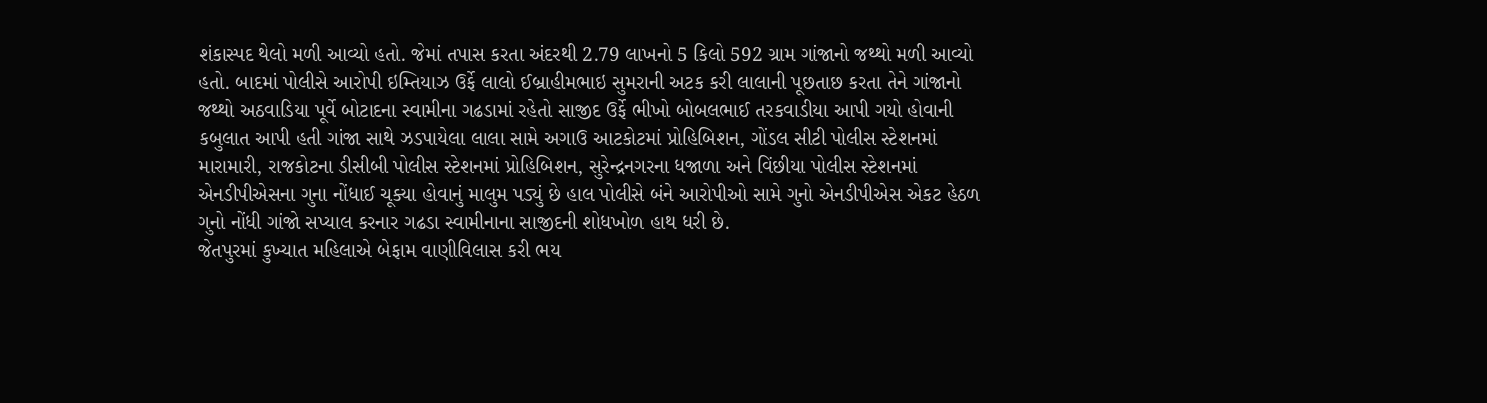શંકાસ્પદ થેલો મળી આવ્યો હતો. જેમાં તપાસ કરતા અંદરથી 2.79 લાખનો 5 કિલો 592 ગ્રામ ગાંજાનો જથ્થો મળી આવ્યો હતો. બાદમાં પોલીસે આરોપી ઇમ્તિયાઝ ઉર્ફે લાલો ઈબ્રાહીમભાઇ સુમરાની અટક કરી લાલાની પૂછતાછ કરતા તેને ગાંજાનો જથ્થો અઠવાડિયા પૂર્વે બોટાદના સ્વામીના ગઢડામાં રહેતો સાજીદ ઉર્ફે ભીખો બોબલભાઈ તરકવાડીયા આપી ગયો હોવાની કબુલાત આપી હતી ગાંજા સાથે ઝડપાયેલા લાલા સામે અગાઉ આટકોટમાં પ્રોહિબિશન, ગોંડલ સીટી પોલીસ સ્ટેશનમાં મારામારી, રાજકોટના ડીસીબી પોલીસ સ્ટેશનમાં પ્રોહિબિશન, સુરેન્દ્રનગરના ધજાળા અને વિંછીયા પોલીસ સ્ટેશનમાં એનડીપીએસના ગુના નોંધાઈ ચૂક્યા હોવાનું માલુમ પડ્યું છે હાલ પોલીસે બંને આરોપીઓ સામે ગુનો એનડીપીએસ એકટ હેઠળ ગુનો નોંધી ગાંજો સપ્યાલ કરનાર ગઢડા સ્વામીનાના સાજીદની શોધખોળ હાથ ધરી છે.
જેતપુરમાં કુખ્યાત મહિલાએ બેફામ વાણીવિલાસ કરી ભય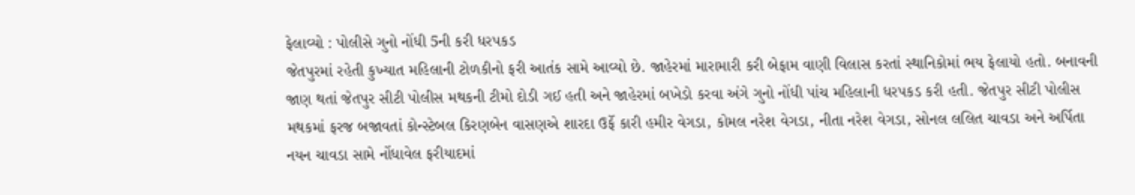ફેલાવ્યો : પોલીસે ગુનો નોંધી 5ની કરી ધરપકડ
જેતપુરમાં રહેતી કુખ્યાત મહિલાની ટોળકીનો ફરી આતંક સામે આવ્યો છે. જાહેરમાં મારામારી કરી બેફામ વાણી વિલાસ કરતાં સ્થાનિકોમાં ભય ફેલાયો હતો. બનાવની જાણ થતાં જેતપુર સીટી પોલીસ મથકની ટીમો દોડી ગઈ હતી અને જાહેરમાં બખેડો કરવા અંગે ગુનો નોંધી પાંચ મહિલાની ધરપકડ કરી હતી. જેતપુર સીટી પોલીસ મથકમાં ફરજ બજાવતાં કોન્સ્ટેબલ કિરણબેન વાસણએ શારદા ઉર્ફે કારી હમીર વેગડા, કોમલ નરેશ વેગડા, નીતા નરેશ વેગડા, સોનલ લલિત ચાવડા અને અર્પિતા નયન ચાવડા સામે નોંધાવેલ ફરીયાદમાં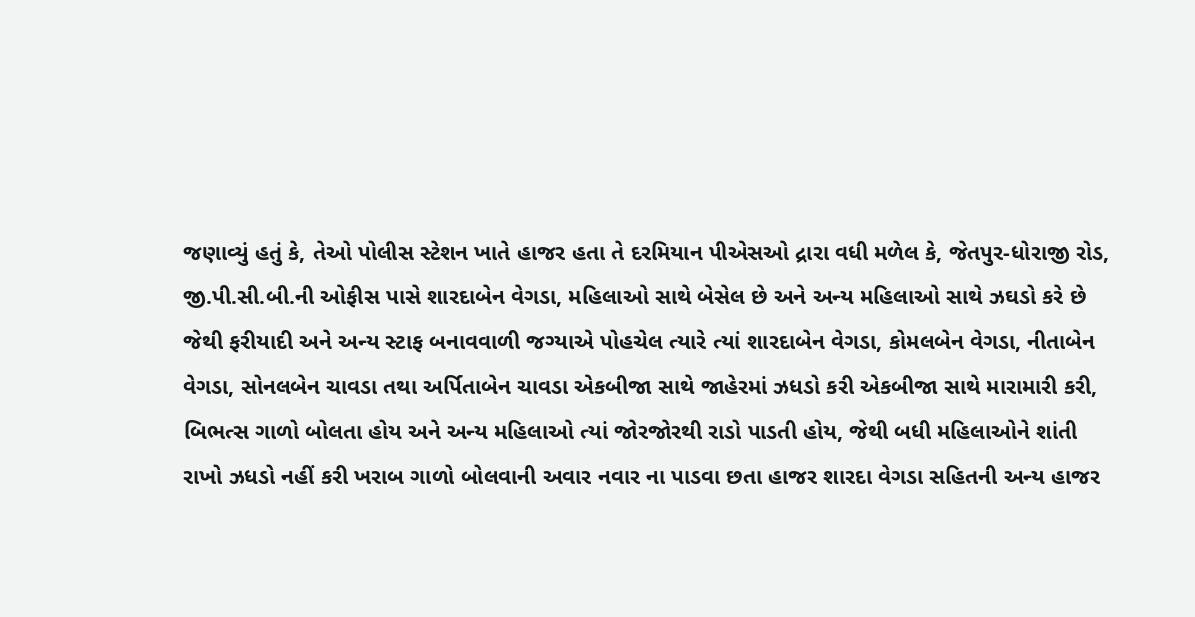જણાવ્યું હતું કે, તેઓ પોલીસ સ્ટેશન ખાતે હાજર હતા તે દરમિયાન પીએસઓ દ્રારા વધી મળેલ કે, જેતપુર-ધોરાજી રોડ, જી.પી.સી.બી.ની ઓફીસ પાસે શારદાબેન વેગડા, મહિલાઓ સાથે બેસેલ છે અને અન્ય મહિલાઓ સાથે ઝઘડો કરે છે જેથી ફરીયાદી અને અન્ય સ્ટાફ બનાવવાળી જગ્યાએ પોહચેલ ત્યારે ત્યાં શારદાબેન વેગડા, કોમલબેન વેગડા, નીતાબેન વેગડા, સોનલબેન ચાવડા તથા અર્પિતાબેન ચાવડા એકબીજા સાથે જાહેરમાં ઝધડો કરી એકબીજા સાથે મારામારી કરી, બિભત્સ ગાળો બોલતા હોય અને અન્ય મહિલાઓ ત્યાં જોરજોરથી રાડો પાડતી હોય, જેથી બધી મહિલાઓને શાંતી રાખો ઝધડો નહીં કરી ખરાબ ગાળો બોલવાની અવાર નવાર ના પાડવા છતા હાજર શારદા વેગડા સહિતની અન્ય હાજર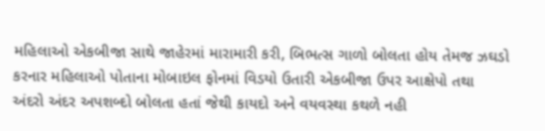મહિલાઓ એકબીજા સાથે જાહેરમાં મારામારી કરી, બિભત્સ ગાળો બોલતા હોય તેમજ ઝઘડો કરનાર મહિલાઓ પોતાના મોબાઇલ ફોનમાં વિડયો ઉતારી એકબીજા ઉપર આક્ષેપો તથા અંદરો અંદર અપશબ્દો બોલતા હતાં જેથી કાયદો અને વયવસ્થા કથળે નહી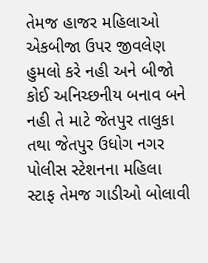તેમજ હાજર મહિલાઓ એકબીજા ઉપર જીવલેણ હુમલો કરે નહી અને બીજો કોઈ અનિચ્છનીય બનાવ બને નહી તે માટે જેતપુર તાલુકા તથા જેતપુર ઉધોગ નગર પોલીસ સ્ટેશનના મહિલા સ્ટાફ તેમજ ગાડીઓ બોલાવી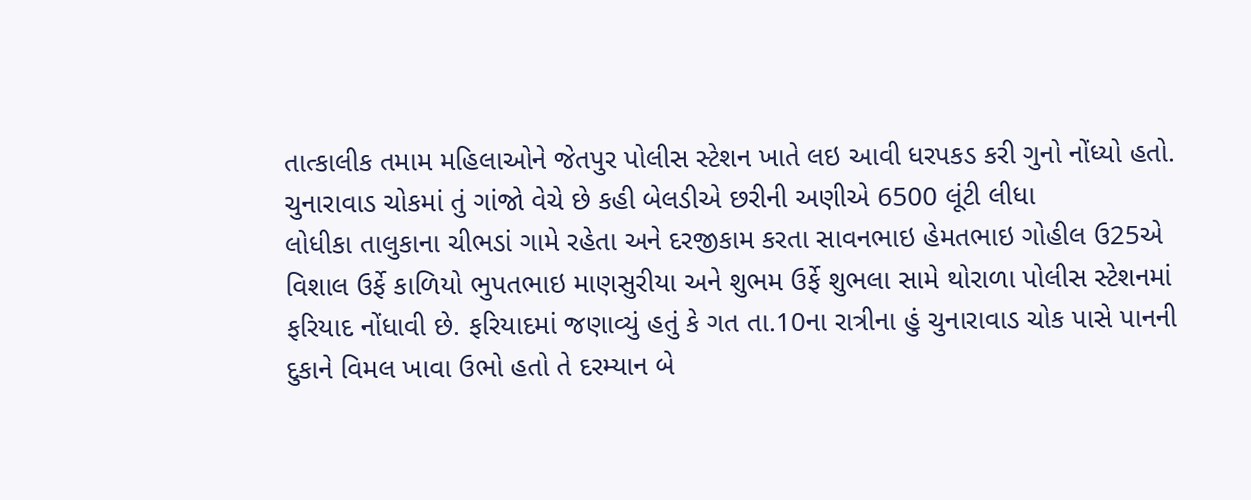તાત્કાલીક તમામ મહિલાઓને જેતપુર પોલીસ સ્ટેશન ખાતે લઇ આવી ધરપકડ કરી ગુનો નોંધ્યો હતો.
ચુનારાવાડ ચોકમાં તું ગાંજો વેચે છે કહી બેલડીએ છરીની અણીએ 6500 લૂંટી લીધા
લોધીકા તાલુકાના ચીભડાં ગામે રહેતા અને દરજીકામ કરતા સાવનભાઇ હેમતભાઇ ગોહીલ ઉ25એ વિશાલ ઉર્ફે કાળિયો ભુપતભાઇ માણસુરીયા અને શુભમ ઉર્ફે શુભલા સામે થોરાળા પોલીસ સ્ટેશનમાં ફરિયાદ નોંધાવી છે. ફરિયાદમાં જણાવ્યું હતું કે ગત તા.10ના રાત્રીના હું ચુનારાવાડ ચોક પાસે પાનની દુકાને વિમલ ખાવા ઉભો હતો તે દરમ્યાન બે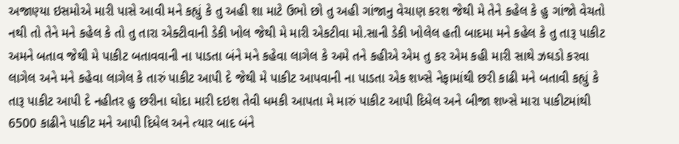અજાણ્યા ઇસમોએ મારી પાસે આવી મને કહ્યું કે તુ અહી શા માટે ઉભો છો તુ અહી ગાંજાનુ વેચાણ કરશ જેથી મે તેને કહેલ કે હુ ગાંજો વેચતો નથી તો તેને મને કહેલ કે તો તુ તારા એક્ટીવાની ડેકી ખોલ જેથી મે મારી એકટીવા મો.સાની ડેકી ખોલેલ હતી બાદમા મને કહેલ કે તુ તારૂ પાકીટ અમને બતાવ જેથી મે પાકીટ બતાવવાની ના પાડતા બંને મને કહેવા લાગેલ કે અમે તને કહીએ એમ તુ કર એમ કહી મારી સાથે ઝઘડો કરવા લાગેલ અને મને કહેવા લાગેલ કે તારું પાકીટ આપી દે જેથી મે પાકીટ આપવાની ના પાડતા એક શખ્સે નેફામાંથી છરી કાઢી મને બતાવી કહ્યું કે તારૂ પાકીટ આપી દે નહીતર હુ છરીના ઘોદા મારી દઇશ તેવી ધમકી આપતા મે મારું પાકીટ આપી દિધેલ અને બીજા શખ્સે મારા પાકીટમાંથી 6500 કાઢીને પાકીટ મને આપી દિધેલ અને ત્યાર બાદ બંને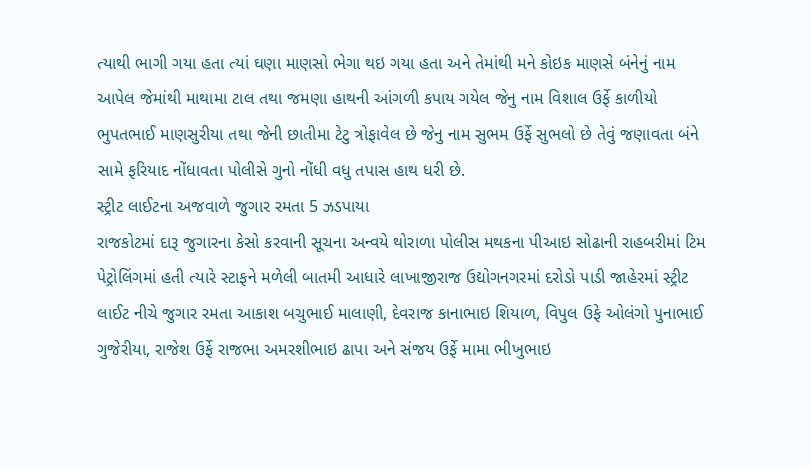ત્યાથી ભાગી ગયા હતા ત્યાં ઘણા માણસો ભેગા થઇ ગયા હતા અને તેમાંથી મને કોઇક માણસે બંનેનું નામ આપેલ જેમાંથી માથામા ટાલ તથા જમણા હાથની આંગળી કપાય ગયેલ જેનુ નામ વિશાલ ઉર્ફે કાળીયો ભુપતભાઈ માણસુરીયા તથા જેની છાતીમા ટેટુ ત્રોફાવેલ છે જેનુ નામ સુભમ ઉર્ફે સુભલો છે તેવું જણાવતા બંને સામે ફરિયાદ નોંધાવતા પોલીસે ગુનો નોંધી વધુ તપાસ હાથ ધરી છે.
સ્ટ્રીટ લાઈટના અજવાળે જુગાર રમતા 5 ઝડપાયા
રાજકોટમાં દારૂ જુગારના કેસો કરવાની સૂચના અન્વયે થોરાળા પોલીસ મથકના પીઆઇ સોઢાની રાહબરીમાં ટિમ પેટ્રોલિંગમાં હતી ત્યારે સ્ટાફને મળેલી બાતમી આધારે લાખાજીરાજ ઉદ્યોગનગરમાં દરોડો પાડી જાહેરમાં સ્ટ્રીટ લાઈટ નીચે જુગાર રમતા આકાશ બચુભાઈ માલાણી, દેવરાજ કાનાભાઇ શિયાળ, વિપુલ ઉફે ઓલંગો પુનાભાઈ ગુજેરીયા, રાજેશ ઉર્ફે રાજભા અમરશીભાઇ ઢાપા અને સંજય ઉર્ફે મામા ભીખુભાઇ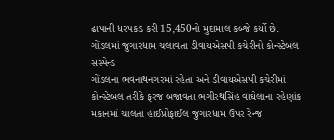ઢાપાની ધરપકડ કરી 15,450નો મુદામાલ કબ્જે કર્યો છે.
ગોંડલમાં જુગારધામ ચલાવતા ડીવાયએસપી કચેરીનો કોન્સ્ટેબલ સસ્પેન્ડ
ગોંડલના ભવનાથનગરમાં રહેતા અને ડીવાયએસપી કચેરીમાં કોન્સ્ટેબલ તરીકે ફરજ બજાવતા ભગીરથસિંહ વાઘેલાના રહેણાંક મકાનમાં ચાલતા હાઈપ્રોફાઈલ જુગારધામ ઉપર રેન્જ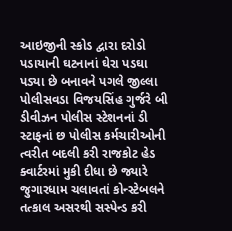આઇજીની સ્કોડ દ્વારા દરોડો પડાયાની ઘટનાનાં ઘેરા પડઘા પડ્યા છે બનાવને પગલે જીલ્લા પોલીસવડા વિજયસિંહ ગુર્જરે બી ડીવીઝન પોલીસ સ્ટેશનનાં ડી સ્ટાફનાં છ પોલીસ કર્મચારીઓની ત્વરીત બદલી કરી રાજકોટ હેડ ક્વાર્ટરમાં મુકી દીધા છે જ્યારે જુગારધામ ચલાવતાં કોન્સ્ટેબલને તત્કાલ અસરથી સસ્પેન્ડ કરી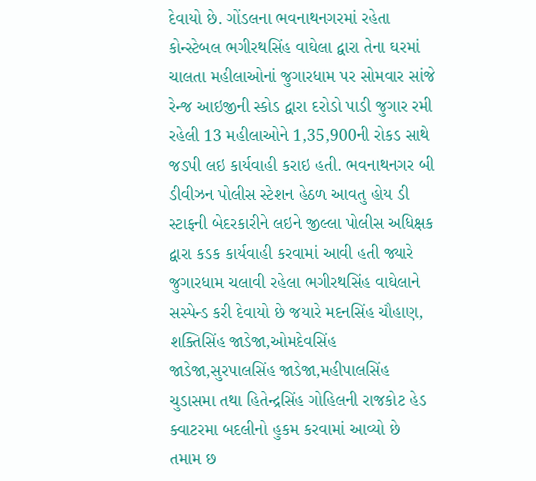દેવાયો છે. ગોંડલના ભવનાથનગરમાં રહેતા કોન્સ્ટેબલ ભગીરથસિંહ વાઘેલા દ્વારા તેના ઘરમાં ચાલતા મહીલાઓનાં જુગારધામ પર સોમવાર સાંજે રેન્જ આઇજીની સ્કોડ દ્વારા દરોડો પાડી જુગાર રમી રહેલી 13 મહીલાઓને 1,35,900ની રોકડ સાથે જડપી લઇ કાર્યવાહી કરાઇ હતી. ભવનાથનગર બી ડીવીઝન પોલીસ સ્ટેશન હેઠળ આવતુ હોય ડી સ્ટાફની બેદરકારીને લઇને જીલ્લા પોલીસ અધિક્ષક દ્વારા કડક કાર્યવાહી કરવામાં આવી હતી જ્યારે જુગારધામ ચલાવી રહેલા ભગીરથસિંહ વાઘેલાને સસ્પેન્ડ કરી દેવાયો છે જયારે મદનસિંહ ચૌહાણ, શક્તિસિંહ જાડેજા,ઓમદેવસિંહ જાડેજા,સુરપાલસિંહ જાડેજા,મહીપાલસિંહ ચુડાસમા તથા હિતેન્દ્રસિંહ ગોહિલની રાજકોટ હેડ ક્વાટરમા બદલીનો હુકમ કરવામાં આવ્યો છે તમામ છ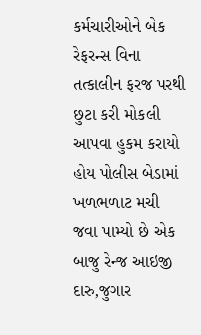કર્મચારીઓને બેક રેફરન્સ વિના તત્કાલીન ફરજ પરથી છુટા કરી મોકલી આપવા હુકમ કરાયો હોય પોલીસ બેડામાં ખળભળાટ મચી જવા પામ્યો છે એક બાજુ રેન્જ આઇજી દારુ,જુગાર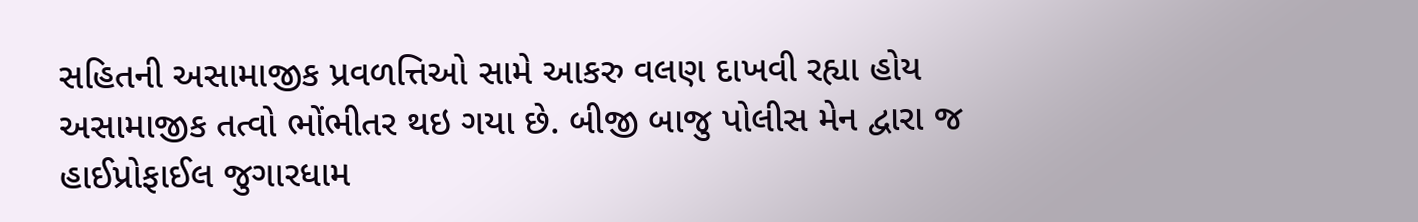સહિતની અસામાજીક પ્રવળત્તિઓ સામે આકરુ વલણ દાખવી રહ્યા હોય અસામાજીક તત્વો ભોંભીતર થઇ ગયા છે. બીજી બાજુ પોલીસ મેન દ્વારા જ હાઈપ્રોફાઈલ જુગારધામ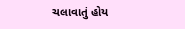ચલાવાતું હોય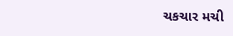ચકચાર મચી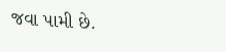જવા પામી છે.